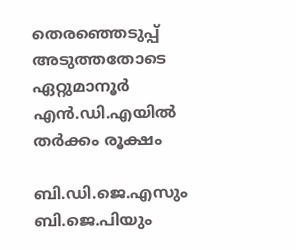തെരഞ്ഞെടുപ്പ് അടുത്തതോടെ ഏറ്റുമാനൂര്‍ എന്‍.ഡി.എയില്‍ തര്‍ക്കം രൂക്ഷം

ബി.ഡി.ജെ.എസും ബി.ജെ.പിയും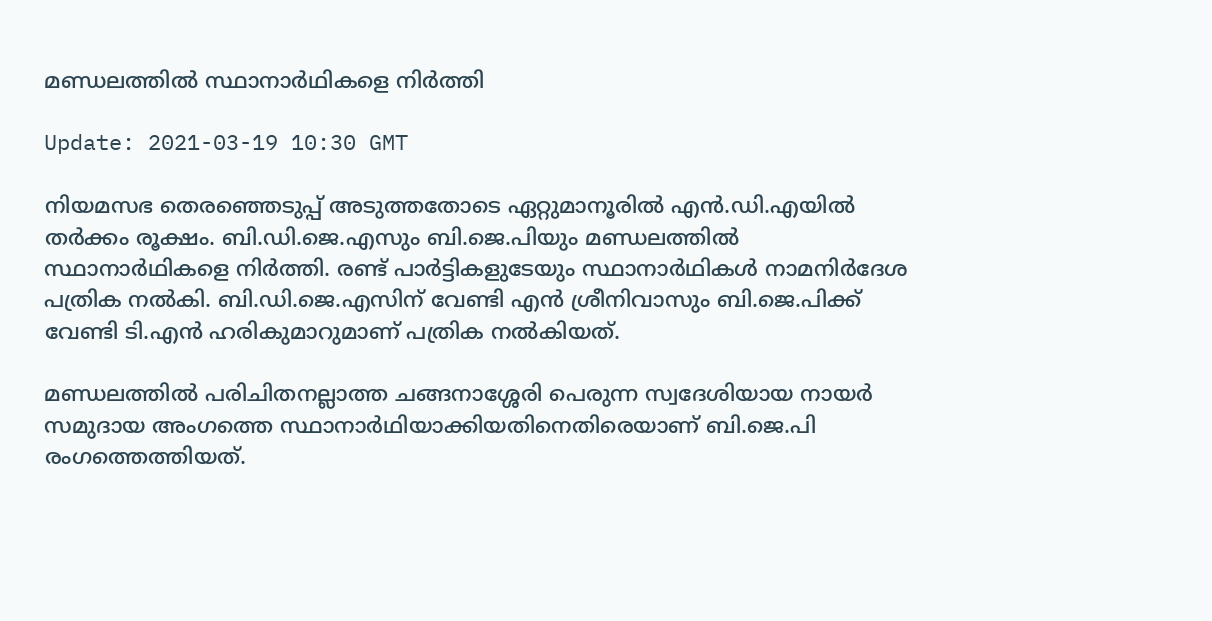മണ്ഡലത്തില്‍ സ്ഥാനാര്‍ഥികളെ നിര്‍ത്തി

Update: 2021-03-19 10:30 GMT

നിയമസഭ തെരഞ്ഞെടുപ്പ് അടുത്തതോടെ ഏറ്റുമാനൂരില്‍ എന്‍.ഡി.എയില്‍ തര്‍ക്കം രൂക്ഷം. ബി.ഡി.ജെ.എസും ബി.ജെ.പിയും മണ്ഡലത്തില്‍ സ്ഥാനാര്‍ഥികളെ നിര്‍ത്തി. രണ്ട് പാര്‍ട്ടികളുടേയും സ്ഥാനാര്‍ഥികള്‍ നാമനിര്‍ദേശ പത്രിക നല്‍കി. ബി.ഡി.ജെ.എസിന് വേണ്ടി എന്‍ ശ്രീനിവാസും ബി.ജെ.പിക്ക് വേണ്ടി ടി.എന്‍ ഹരികുമാറുമാണ് പത്രിക നല്‍കിയത്.

മണ്ഡലത്തില്‍ പരിചിതനല്ലാത്ത ചങ്ങനാശ്ശേരി പെരുന്ന സ്വദേശിയായ നായര്‍ സമുദായ അംഗത്തെ സ്ഥാനാര്‍ഥിയാക്കിയതിനെതിരെയാണ് ബി.ജെ.പി രംഗത്തെത്തിയത്.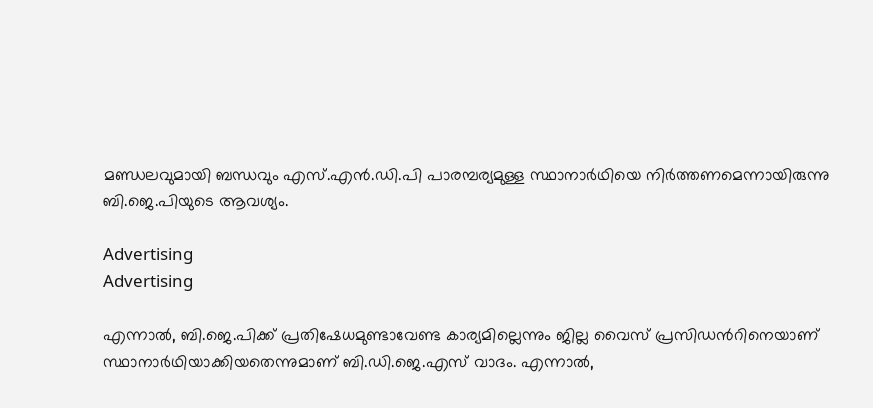മണ്ഡലവുമായി ബന്ധവും എസ്.എന്‍.ഡി.പി പാരമ്പര്യമുള്ള സ്ഥാനാര്‍ഥിയെ നിര്‍ത്തണമെന്നായിരുന്നു ബി.ജെ.പിയുടെ ആവശ്യം.

Advertising
Advertising

എന്നാൽ, ബി.ജെ.പിക്ക് പ്രതിഷേധമുണ്ടാവേണ്ട കാര്യമില്ലെന്നും ജില്ല വൈസ് പ്രസിഡൻറിനെയാണ് സ്ഥാനാർഥിയാക്കിയതെന്നുമാണ് ബി.ഡി.ജെ.എസ് വാദം. എന്നാൽ,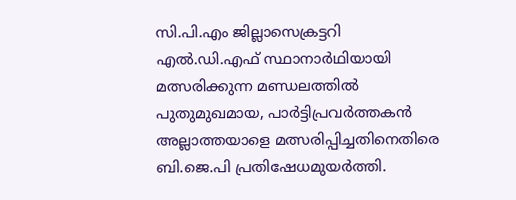സി.പി.എം ജില്ലാസെക്രട്ടറി എൽ.ഡി.എഫ് സ്ഥാനാർഥിയായി മത്സരിക്കുന്ന മണ്ഡലത്തിൽ പുതുമുഖമായ, പാർട്ടിപ്രവർത്തകൻ അല്ലാത്തയാളെ മത്സരിപ്പിച്ചതിനെതിരെ ബി.ജെ.പി പ്രതിഷേധമുയർത്തി.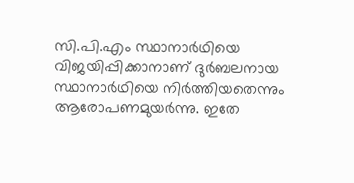സി.പി.എം സ്ഥാനാർഥിയെ വിജയിപ്പിക്കാനാണ് ദുർബലനായ സ്ഥാനാർഥിയെ നിർത്തിയതെന്നും ആരോപണമുയർന്നു. ഇതേ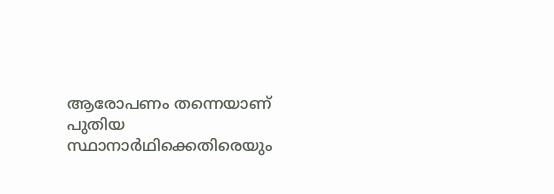ആരോപണം തന്നെയാണ് പുതിയ സ്ഥാനാർഥിക്കെതിരെയും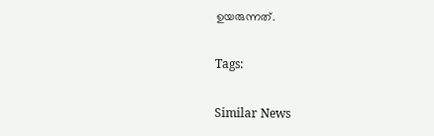ഉയരുന്നത്.

Tags:

Similar News